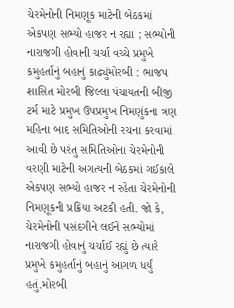ચેરમેનોની નિમણૂક માટેની બેઠકમાં એકપણ સભ્યો હાજર ન રહ્યા ; સભ્યોની નારાજગી હોવાની ચર્ચા વચ્ચે પ્રમુખે કમુહર્તાનું બહાનું કાઢ્યુંમોરબી : ભાજપ શાસિત મોરબી જિલ્લા પંચાયતની બીજી ટર્મ માટે પ્રમુખ ઉપપ્રમુખ નિમણુંકના ત્રણ મહિના બાદ સમિતિઓની રચના કરવામાં આવી છે પરંતુ સમિતિઓના ચેરમેનોની વરણી માટેની અગત્યની બેઠકમાં ગઈકાલે એકપણ સભ્યો હાજર ન રહેતા ચેરમેનોની નિમણૂકની પ્રક્રિયા અટકી હતી. જો કે, ચેરમેનોની પસંદગીને લઈને સભ્યોમાં નારાજગી હોવાનું ચર્ચાઈ રહ્યું છે ત્યારે પ્રમુખે કમુહર્તાનું બહાનું આગળ ધર્યું હતું.મોરબી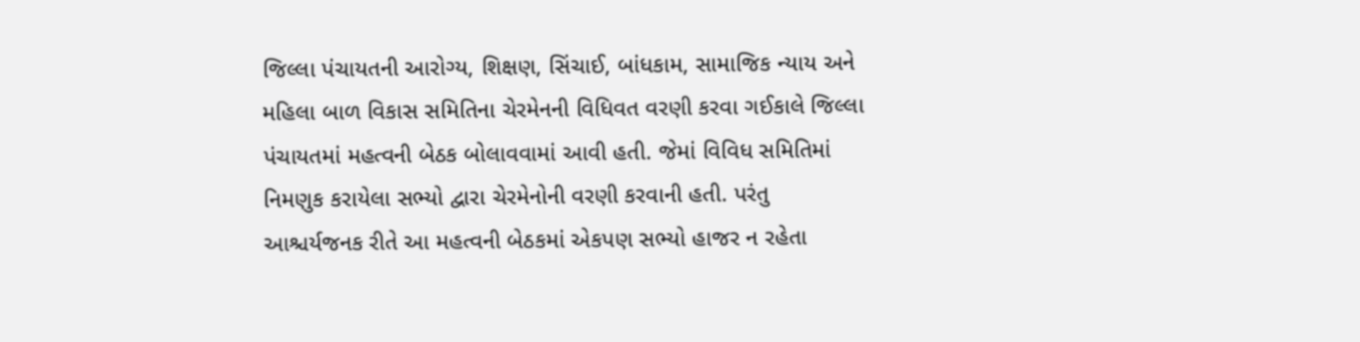જિલ્લા પંચાયતની આરોગ્ય, શિક્ષણ, સિંચાઈ, બાંધકામ, સામાજિક ન્યાય અને મહિલા બાળ વિકાસ સમિતિના ચેરમેનની વિધિવત વરણી કરવા ગઈકાલે જિલ્લા પંચાયતમાં મહત્વની બેઠક બોલાવવામાં આવી હતી. જેમાં વિવિધ સમિતિમાં નિમણુક કરાયેલા સભ્યો દ્વારા ચેરમેનોની વરણી કરવાની હતી. પરંતુ આશ્ચર્યજનક રીતે આ મહત્વની બેઠકમાં એકપણ સભ્યો હાજર ન રહેતા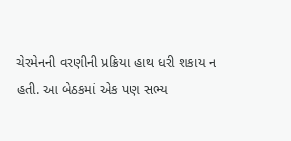ચેરમેનની વરણીની પ્રક્રિયા હાથ ધરી શકાય ન હતી. આ બેઠકમાં એક પણ સભ્ય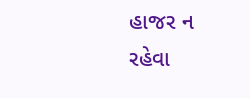હાજર ન રહેવા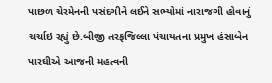પાછળ ચેરમેનની પસંદગીને લઈને સભ્યોમાં નારાજગી હોવાનું ચર્ચાઇ રહ્યું છે.બીજી તરફજિલ્લા પંચાયતના પ્રમુખ હંસાબેન પારઘીએ આજની મહત્વની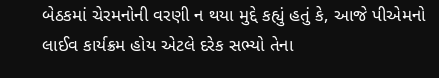બેઠકમાં ચેરમનોની વરણી ન થયા મુદ્દે કહ્યું હતું કે, આજે પીએમનો લાઈવ કાર્યક્રમ હોય એટલે દરેક સભ્યો તેના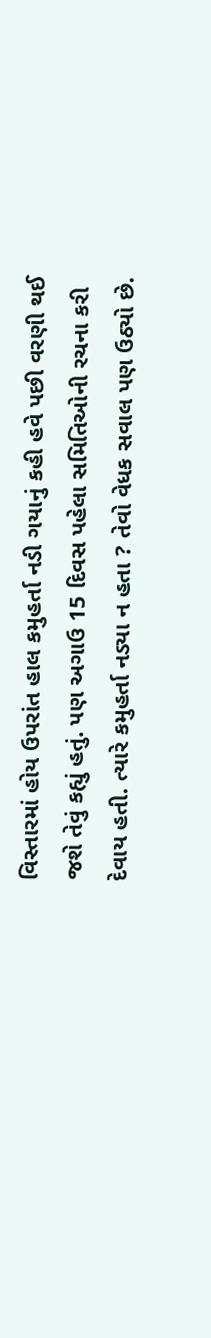વિસ્તારમાં હોય ઉપરાંત હાલ કમુહર્તા નડી ગયાનું કહી હવે પછી વરણી થઈ જશે તેવું કહ્યું હતું. પણ અગાઉ 15 દિવસ પહેલા સમિતિઓની રચના કરી દેવાય હતી. ત્યારે કમુહર્તા નડ્યા ન હતા ? તેવો વેધક સવાલ પણ ઉઠ્યો છે.